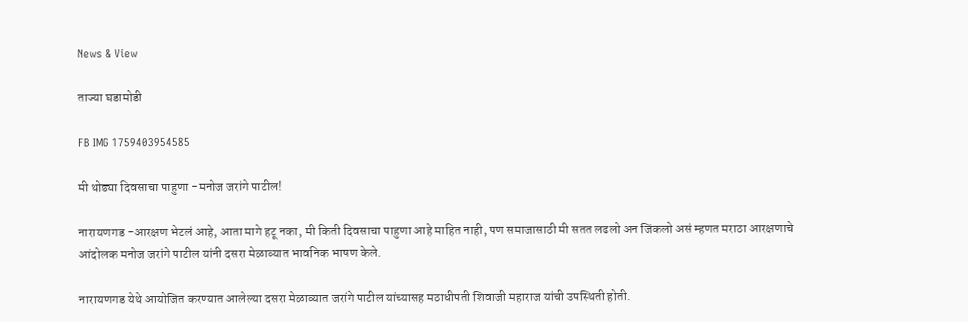News & View

ताज्या घडामोडी

FB IMG 1759403954585

मी थोड्या दिवसाचा पाहुणा -मनोज जरांगे पाटील!

नारायणगड -आरक्षण भेटलं आहे, आता मागे हटू नका, मी किती दिवसाचा पाहुणा आहे माहित नाही, पण समाजासाठी मी सतत लढलो अन जिंकलो असं म्हणत मराठा आरक्षणाचे आंदोलक मनोज जरांगे पाटील यांनी दसरा मेळाव्यात भावनिक भाषण केले.

नारायणगड येथे आयोजित करण्यात आलेल्या दसरा मेळाव्यात जरांगे पाटील यांच्यासह मठाधीपती शिवाजी महाराज यांची उपस्थिती होती.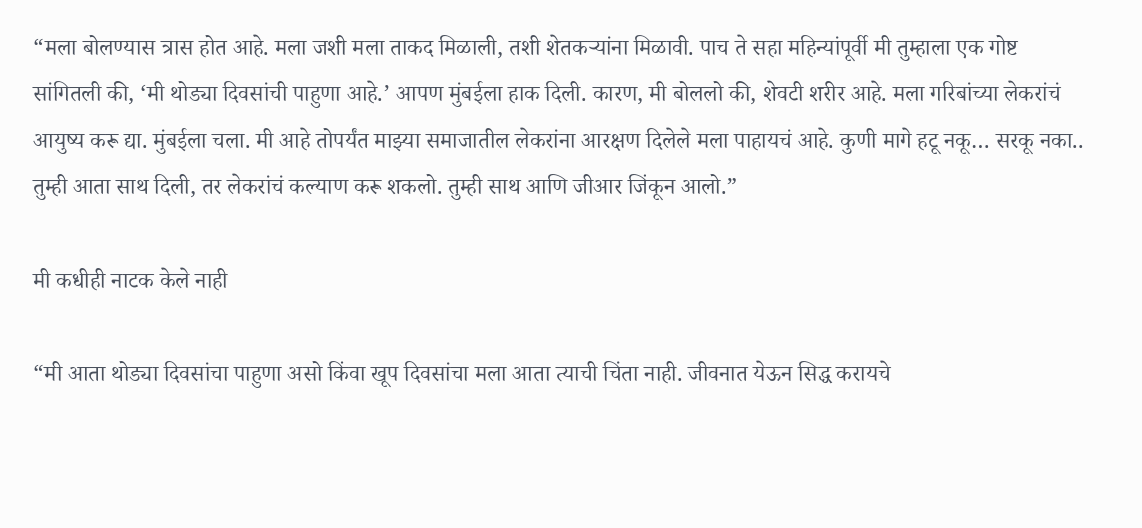“मला बोलण्यास त्रास होत आहे. मला जशी मला ताकद मिळाली, तशी शेतकऱ्यांना मिळावी. पाच ते सहा महिन्यांपूर्वी मी तुम्हाला एक गोष्ट सांगितली की, ‘मी थोड्या दिवसांची पाहुणा आहे.’ आपण मुंबईला हाक दिली. कारण, मी बोललो की, शेवटी शरीर आहे. मला गरिबांच्या लेकरांचं आयुष्य करू द्या. मुंबईला चला. मी आहे तोपर्यंत माझ्या समाजातील लेकरांना आरक्षण दिलेले मला पाहायचं आहे. कुणी मागे हटू नकू… सरकू नका.. तुम्ही आता साथ दिली, तर लेकरांचं कल्याण करू शकलो. तुम्ही साथ आणि जीआर जिंकून आलो.”

मी कधीही नाटक केले नाही

“मी आता थोड्या दिवसांचा पाहुणा असो किंवा खूप दिवसांचा मला आता त्याची चिंता नाही. जीवनात येऊन सिद्ध करायचे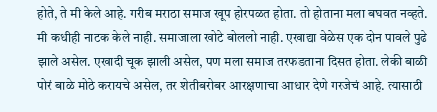होते, ते मी केले आहे. गरीब मराठा समाज खूप होरपळत होता. तो होताना मला बघवत नव्हते. मी कधीही नाटक केले नाही. समाजाला खोटे बोललो नाही. एखाद्या वेळेस एक दोन पावले पुढे झाले असेल. एखादी चूक झाली असेल, पण मला समाज तरफडताना दिसत होता. लेकी बाळी पोरं बाळे मोठे करायचे असेल, तर शेतीबरोबर आरक्षणाचा आधार देणे गरजेचं आहे. त्यासाठी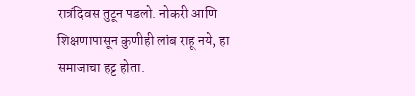रात्रंदिवस तुटून पडलो. नोकरी आणि शिक्षणापासून कुणीही लांब राहू नये, हा समाजाचा हट्ट होता.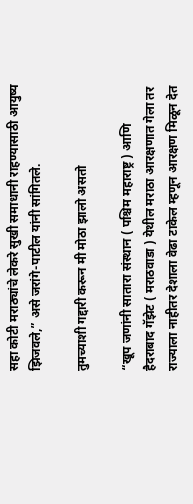सहा कोटी मराठ्यांचे लेकरे सुखी समाधानी राहण्यासाठी आयुष्य झिजवले,” असे जरांगे-पाटील यांनी सांगितले.

तुमच्याशी गद्दारी करून मी मोठा झालो असतो

“खूप जणांनी सातारा संस्थान ( पश्चिम महाराष्ट्र ) आणि हैदराबाद गॅझेट ( मराठवाडा ) येथील मराठा आरक्षणात गेला तर राज्याला नाहीतर देशाला वेढा टाकेल म्हणून आरक्षण मिळून देत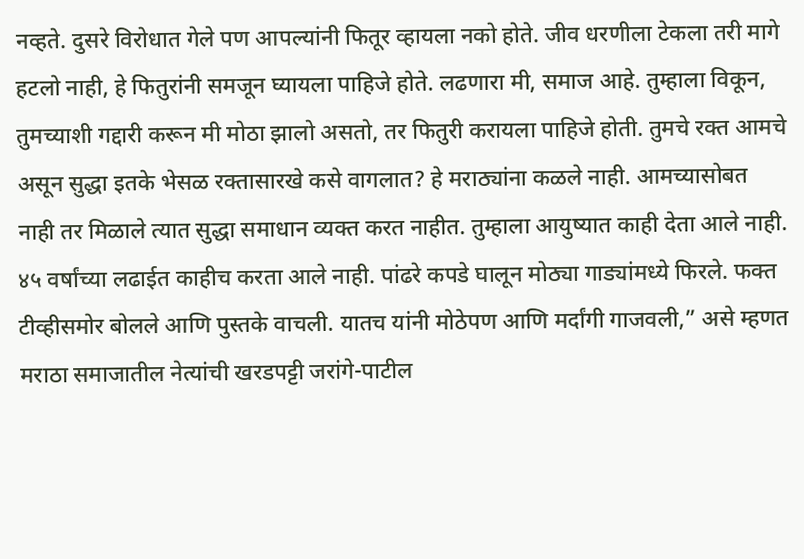नव्हते. दुसरे विरोधात गेले पण आपल्यांनी फितूर व्हायला नको होते. जीव धरणीला टेकला तरी मागे हटलो नाही, हे फितुरांनी समजून घ्यायला पाहिजे होते. लढणारा मी, समाज आहे. तुम्हाला विकून, तुमच्याशी गद्दारी करून मी मोठा झालो असतो, तर फितुरी करायला पाहिजे होती. तुमचे रक्त आमचे असून सुद्धा इतके भेसळ रक्तासारखे कसे वागलात? हे मराठ्यांना कळले नाही. आमच्यासोबत नाही तर मिळाले त्यात सुद्धा समाधान व्यक्त करत नाहीत. तुम्हाला आयुष्यात काही देता आले नाही. ४५ वर्षांच्या लढाईत काहीच करता आले नाही. पांढरे कपडे घालून मोठ्या गाड्यांमध्ये फिरले. फक्त टीव्हीसमोर बोलले आणि पुस्तके वाचली. यातच यांनी मोठेपण आणि मर्दांगी गाजवली,” असे म्हणत मराठा समाजातील नेत्यांची खरडपट्टी जरांगे-पाटील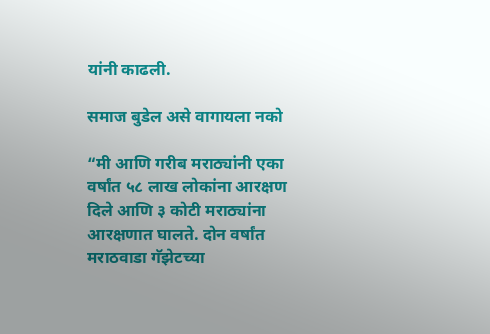यांनी काढली.

समाज बुडेल असे वागायला नको

“मी आणि गरीब मराठ्यांनी एका वर्षांत ५८ लाख लोकांना आरक्षण दिले आणि ३ कोटी मराठ्यांना आरक्षणात घालते. दोन वर्षांत मराठवाडा गॅझेटच्या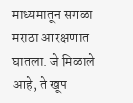माध्यमातून सगळा मराठा आरक्षणात घातला. जे मिळाले आहे, ते खूप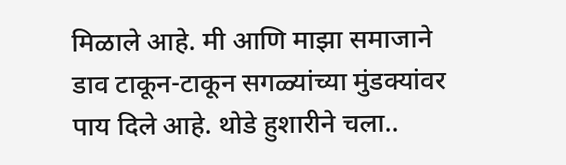मिळाले आहे. मी आणि माझा समाजाने डाव टाकून-टाकून सगळ्यांच्या मुंडक्यांवर पाय दिले आहे. थोडे हुशारीने चला..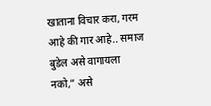खाताना विचार करा, गरम आहे की गार आहे.. समाज बुडेल असे वागायला नको,” असे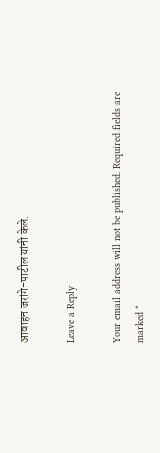आवाहन जरांगे-पाटील यांनी केले.

Leave a Reply

Your email address will not be published. Required fields are marked *